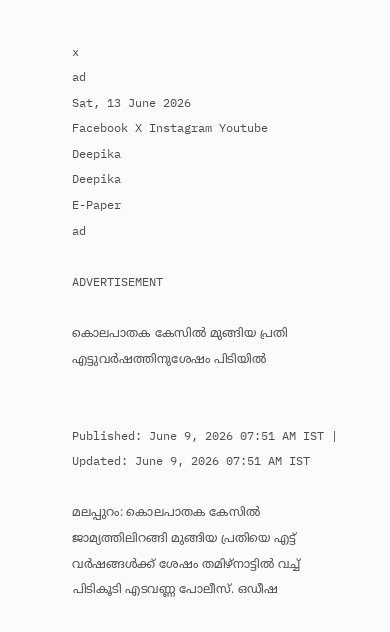x
ad
Sat, 13 June 2026
Facebook X Instagram Youtube
Deepika
Deepika
E-Paper
ad

ADVERTISEMENT

കൊലപാതക കേസിൽ മുങ്ങിയ പ്രതി എട്ടുവർഷത്തിനുശേഷം പിടിയിൽ


Published: June 9, 2026 07:51 AM IST | Updated: June 9, 2026 07:51 AM IST

മലപ്പുറം: കൊലപാതക കേസിൽ ജാമ്യത്തിലിറങ്ങി മുങ്ങിയ പ്രതിയെ എട്ട് വർഷങ്ങൾക്ക് ശേഷം തമിഴ്നാട്ടിൽ വച്ച് പിടികൂടി എടവണ്ണ പോലീസ്. ഒഡീഷ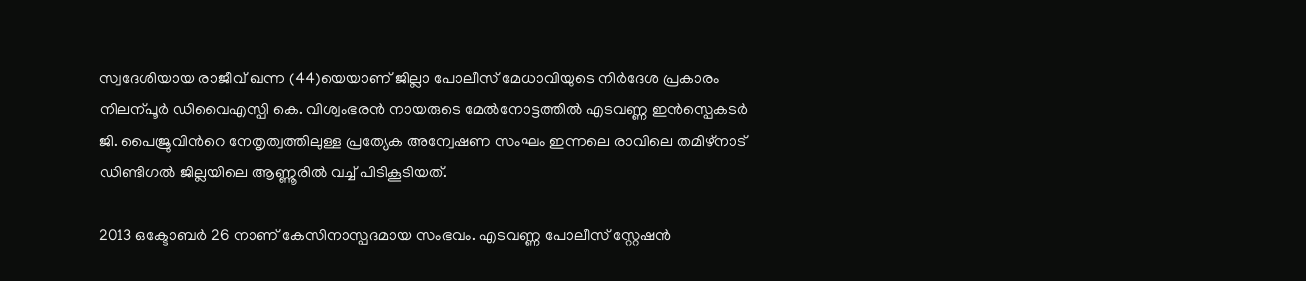സ്വദേശിയായ രാജീവ് ഖന്ന (44)യെയാണ് ജില്ലാ പോലീസ് മേധാവിയുടെ നിർദേശ പ്രകാരം നിലന്പൂർ ഡിവൈഎസ്പി കെ. വിശ്വംഭരൻ നായരുടെ മേൽനോട്ടത്തിൽ എടവണ്ണ ഇൻസ്പെകടർ ജി. പൈജ്രുവിന്‍റെ നേതൃത്വത്തിലുള്ള പ്രത്യേക അന്വേഷണ സംഘം ഇന്നലെ രാവിലെ തമിഴ്നാട് ഡിണ്ടിഗൽ ജില്ലയിലെ ആണ്ണൂരിൽ വച്ച് പിടികൂടിയത്.

2013 ഒക്ടോബർ 26 നാണ് കേസിനാസ്പദമായ സംഭവം. എടവണ്ണ പോലീസ് സ്റ്റേഷൻ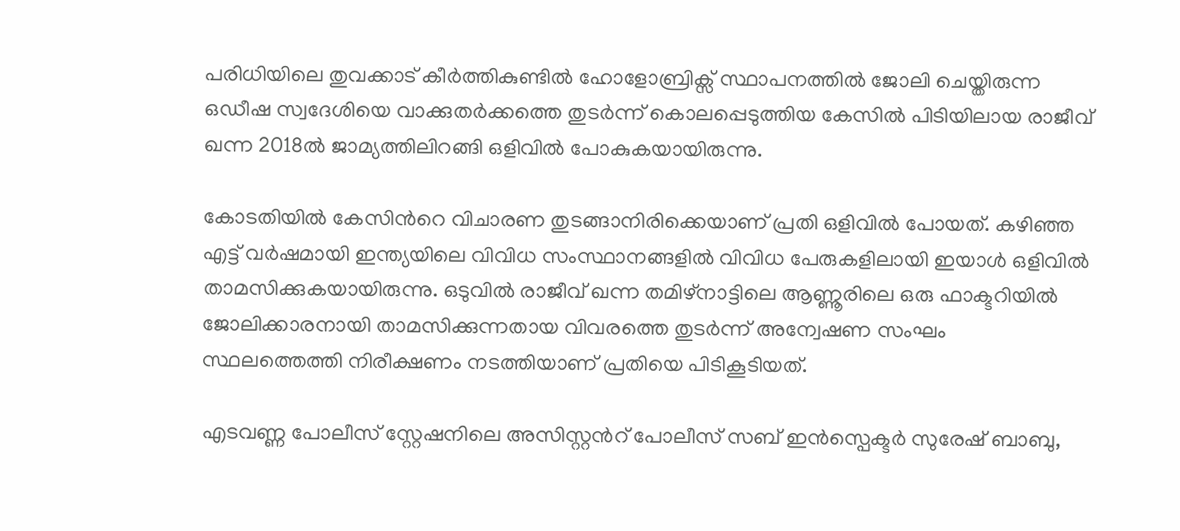പരിധിയിലെ തുവക്കാട് കീർത്തികുണ്ടിൽ ഹോളോബ്രിക്സ് സ്ഥാപനത്തിൽ ജോലി ചെയ്തിരുന്ന ഒഡീഷ സ്വദേശിയെ വാക്കുതർക്കത്തെ തുടർന്ന് കൊലപ്പെടുത്തിയ കേസിൽ പിടിയിലായ രാജീവ് ഖന്ന 2018ൽ ജാമ്യത്തിലിറങ്ങി ഒളിവിൽ പോകുകയായിരുന്നു.

കോടതിയിൽ കേസിന്‍റെ വിചാരണ തുടങ്ങാനിരിക്കെയാണ് പ്രതി ഒളിവിൽ പോയത്. കഴിഞ്ഞ എട്ട് വർഷമായി ഇന്ത്യയിലെ വിവിധ സംസ്ഥാനങ്ങളിൽ വിവിധ പേരുകളിലായി ഇയാൾ ഒളിവിൽ താമസിക്കുകയായിരുന്നു. ഒടുവിൽ രാജീവ് ഖന്ന തമിഴ്നാട്ടിലെ ആണ്ണൂരിലെ ഒരു ഫാക്ടറിയിൽ ജോലിക്കാരനായി താമസിക്കുന്നതായ വിവരത്തെ തുടർന്ന് അന്വേഷണ സംഘം സ്ഥലത്തെത്തി നിരീക്ഷണം നടത്തിയാണ് പ്രതിയെ പിടികൂടിയത്.

എടവണ്ണ പോലീസ് സ്റ്റേഷനിലെ അസിസ്റ്റന്‍റ് പോലീസ് സബ് ഇൻസ്പെക്ടർ സുരേഷ് ബാബു,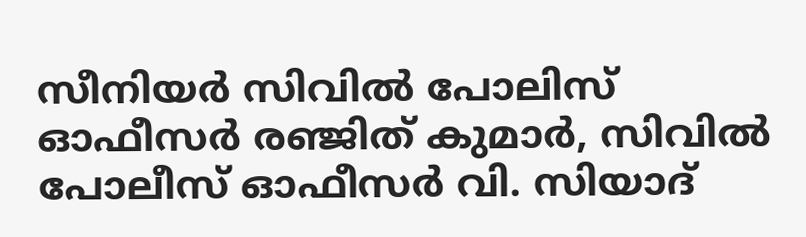സീനിയർ സിവിൽ പോലിസ് ഓഫീസർ രഞ്ജിത് കുമാർ, സിവിൽ പോലീസ് ഓഫീസർ വി. സിയാദ്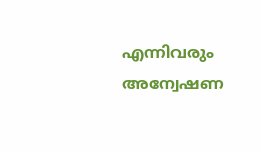എന്നിവരും അന്വേഷണ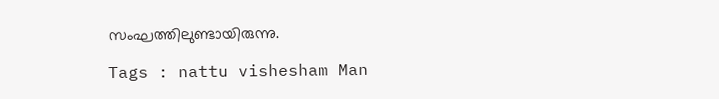സംഘത്തിലുണ്ടായിരുന്നു.

Tags : nattu vishesham Man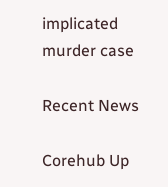implicated murder case

Recent News

Corehub Up